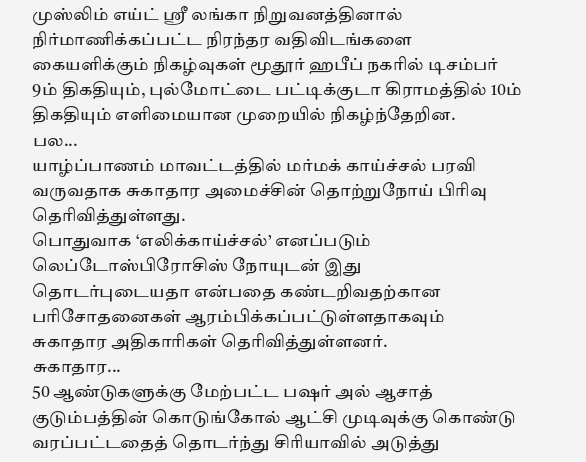முஸ்லிம் எய்ட் ஸ்ரீ லங்கா நிறுவனத்தினால் நிர்மாணிக்கப்பட்ட நிரந்தர வதிவிடங்களை கையளிக்கும் நிகழ்வுகள் மூதூர் ஹபீப் நகரில் டிசம்பர் 9ம் திகதியும், புல்மோட்டை பட்டிக்குடா கிராமத்தில் 10ம் திகதியும் எளிமையான முறையில் நிகழ்ந்தேறின.
பல...
யாழ்ப்பாணம் மாவட்டத்தில் மர்மக் காய்ச்சல் பரவி வருவதாக சுகாதார அமைச்சின் தொற்றுநோய் பிரிவு தெரிவித்துள்ளது.
பொதுவாக ‘எலிக்காய்ச்சல்’ எனப்படும் லெப்டோஸ்பிரோசிஸ் நோயுடன் இது தொடர்புடையதா என்பதை கண்டறிவதற்கான பரிசோதனைகள் ஆரம்பிக்கப்பட்டுள்ளதாகவும் சுகாதார அதிகாரிகள் தெரிவித்துள்ளனர்.
சுகாதார...
50 ஆண்டுகளுக்கு மேற்பட்ட பஷர் அல் ஆசாத் குடும்பத்தின் கொடுங்கோல் ஆட்சி முடிவுக்கு கொண்டு வரப்பட்டதைத் தொடர்ந்து சிரியாவில் அடுத்து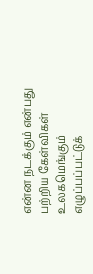என்ன நடக்கும் என்பது பற்றிய கேள்விகள் உலகமெங்கும் எழுப்பப்பட்டுக்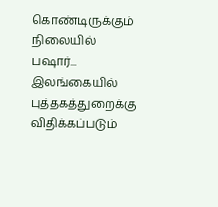கொண்டிருக்கும் நிலையில் பஷார்...
இலங்கையில் புத்தகத்துறைக்கு விதிக்கப்படும்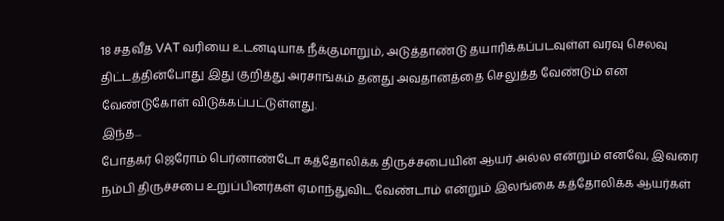18 சதவீத VAT வரியை உடனடியாக நீக்குமாறும், அடுத்தாண்டு தயாரிக்கப்படவுள்ள வரவு செலவு திட்டத்தின்போது இது குறித்து அரசாங்கம் தனது அவதானத்தை செலுத்த வேண்டும் என வேண்டுகோள் விடுக்கப்பட்டுள்ளது.
இந்த...
போதகர் ஜெரோம் பெர்னாண்டோ கத்தோலிக்க திருச்சபையின் ஆயர் அல்ல என்றும் எனவே, இவரை நம்பி திருச்சபை உறுப்பினர்கள் ஏமாந்துவிட வேண்டாம் என்றும் இலங்கை கத்தோலிக்க ஆயர்கள்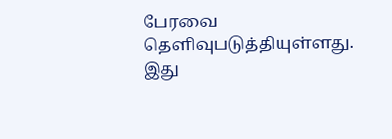பேரவை தெளிவுபடுத்தியுள்ளது.
இது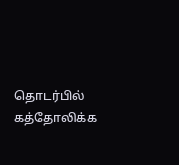தொடர்பில் கத்தோலிக்க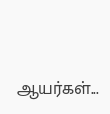ஆயர்கள்...